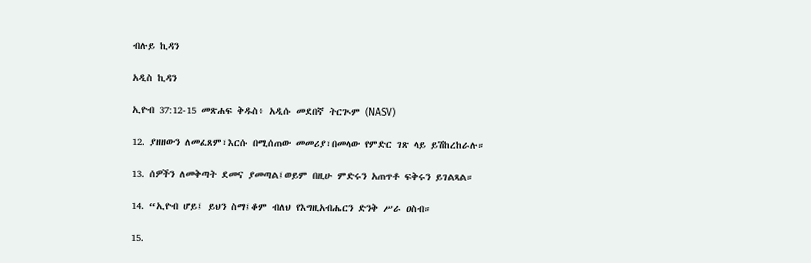ብሉይ ኪዳን

አዲስ ኪዳን

ኢዮብ 37:12-15 መጽሐፍ ቅዱስ፥ አዲሱ መደበኛ ትርጒም (NASV)

12. ያዘዘውን ለመፈጸም፣እርሱ በሚሰጠው መመሪያ፣በመላው የምድር ገጽ ላይ ይሽከረከራሉ።

13. ሰዎችን ለመቅጣት ደመና ያመጣል፤ወይም በዚሁ ምድሩን አጠጥቶ ፍቅሩን ይገልጻል።

14. “ኢዮብ ሆይ፤ ይህን ስማ፤ቆም ብለህ የእግዚአብሔርን ድንቅ ሥራ ዐስብ።

15.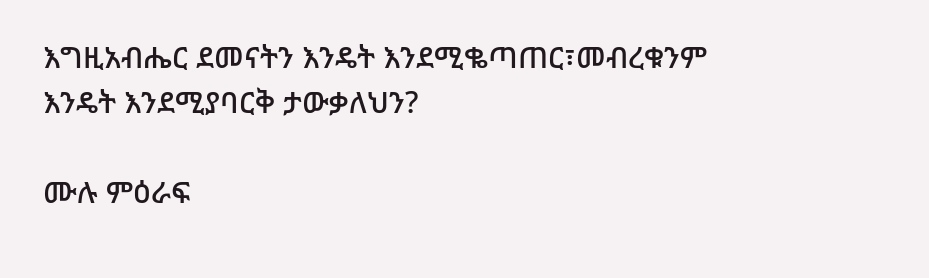እግዚአብሔር ደመናትን እንዴት እንደሚቈጣጠር፣መብረቁንም እንዴት እንደሚያባርቅ ታውቃለህን?

ሙሉ ምዕራፍ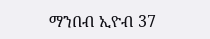ማንበብ ኢዮብ 37